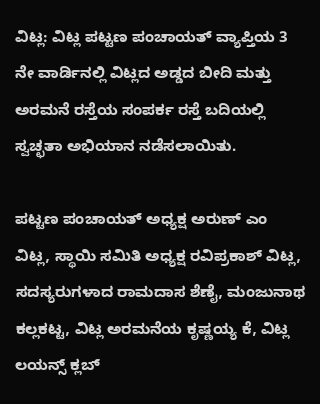ವಿಟ್ಲ: ವಿಟ್ಲ ಪಟ್ಟಣ ಪಂಚಾಯತ್ ವ್ಯಾಪ್ತಿಯ 3 ನೇ ವಾರ್ಡಿನಲ್ಲಿ ವಿಟ್ಲದ ಅಡ್ಡದ ಬೀದಿ ಮತ್ತು ಅರಮನೆ ರಸ್ತೆಯ ಸಂಪರ್ಕ ರಸ್ತೆ ಬದಿಯಲ್ಲಿ ಸ್ವಚ್ಛತಾ ಅಭಿಯಾನ ನಡೆಸಲಾಯಿತು.

ಪಟ್ಟಣ ಪಂಚಾಯತ್ ಅಧ್ಯಕ್ಷ ಅರುಣ್ ಎಂ ವಿಟ್ಲ, ಸ್ಥಾಯಿ ಸಮಿತಿ ಅಧ್ಯಕ್ಷ ರವಿಪ್ರಕಾಶ್ ವಿಟ್ಲ, ಸದಸ್ಯರುಗಳಾದ ರಾಮದಾಸ ಶೆಣೈ, ಮಂಜುನಾಥ ಕಲ್ಲಕಟ್ಟ, ವಿಟ್ಲ ಅರಮನೆಯ ಕೃಷ್ಣಯ್ಯ ಕೆ, ವಿಟ್ಲ ಲಯನ್ಸ್ ಕ್ಲಬ್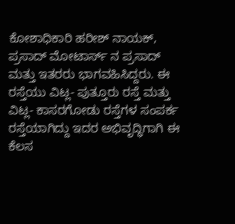ಕೋಶಾಧಿಕಾರಿ ಹರೀಶ್ ನಾಯಕ್, ಪ್ರಸಾದ್ ಮೋಟಾರ್ಸ್ ನ ಪ್ರಸಾದ್ ಮತ್ತು ಇತರರು ಭಾಗವಹಿಸಿದ್ದರು. ಈ ರಸ್ತೆಯು ವಿಟ್ಲ- ಪುತ್ತೂರು ರಸ್ತೆ ಮತ್ತು ವಿಟ್ಲ- ಕಾಸರಗೋಡು ರಸ್ತೆಗಳ ಸಂಪರ್ಕ ರಸ್ತೆಯಾಗಿದ್ದು ಇದರ ಅಭಿವೃದ್ಧಿಗಾಗಿ ಈ ಕೆಲಸ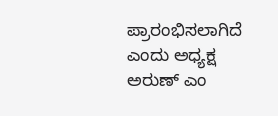ಪ್ರಾರಂಭಿಸಲಾಗಿದೆ ಎಂದು ಅಧ್ಯಕ್ಷ ಅರುಣ್ ಎಂ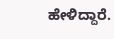ಹೇಳಿದ್ದಾರೆ.